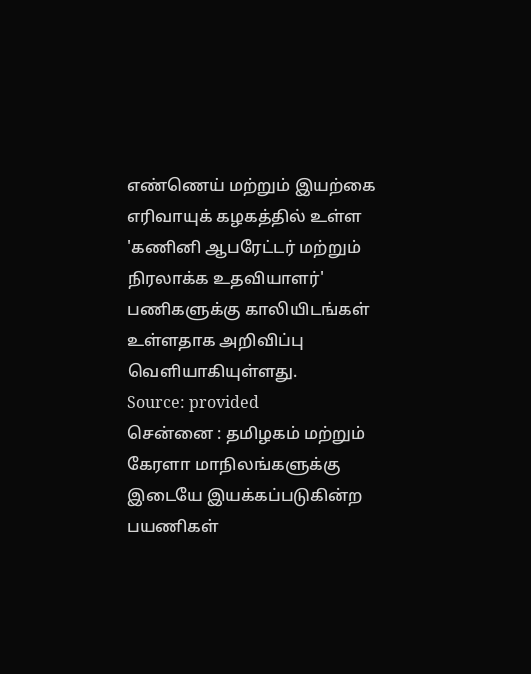எண்ணெய் மற்றும் இயற்கை எரிவாயுக் கழகத்தில் உள்ள 'கணினி ஆபரேட்டர் மற்றும் நிரலாக்க உதவியாளர்' பணிகளுக்கு காலியிடங்கள் உள்ளதாக அறிவிப்பு வெளியாகியுள்ளது.
Source: provided
சென்னை : தமிழகம் மற்றும் கேரளா மாநிலங்களுக்கு இடையே இயக்கப்படுகின்ற பயணிகள்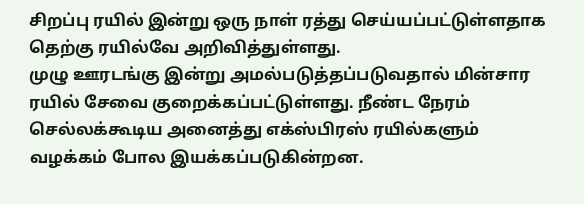சிறப்பு ரயில் இன்று ஒரு நாள் ரத்து செய்யப்பட்டுள்ளதாக தெற்கு ரயில்வே அறிவித்துள்ளது.
முழு ஊரடங்கு இன்று அமல்படுத்தப்படுவதால் மின்சார ரயில் சேவை குறைக்கப்பட்டுள்ளது. நீண்ட நேரம் செல்லக்கூடிய அனைத்து எக்ஸ்பிரஸ் ரயில்களும் வழக்கம் போல இயக்கப்படுகின்றன.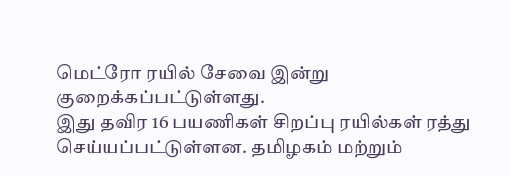மெட்ரோ ரயில் சேவை இன்று குறைக்கப்பட்டுள்ளது.
இது தவிர 16 பயணிகள் சிறப்பு ரயில்கள் ரத்து செய்யப்பட்டுள்ளன. தமிழகம் மற்றும்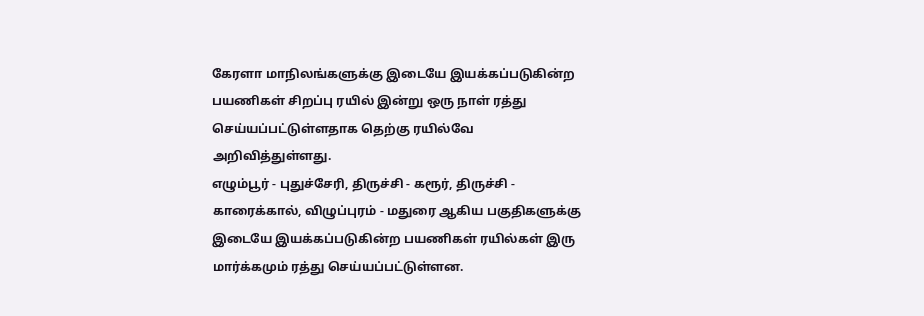கேரளா மாநிலங்களுக்கு இடையே இயக்கப்படுகின்ற பயணிகள் சிறப்பு ரயில் இன்று ஒரு நாள் ரத்து செய்யப்பட்டுள்ளதாக தெற்கு ரயில்வே அறிவித்துள்ளது.
எழும்பூர் - புதுச்சேரி, திருச்சி - கரூர், திருச்சி - காரைக்கால், விழுப்புரம் - மதுரை ஆகிய பகுதிகளுக்கு இடையே இயக்கப்படுகின்ற பயணிகள் ரயில்கள் இரு மார்க்கமும் ரத்து செய்யப்பட்டுள்ளன.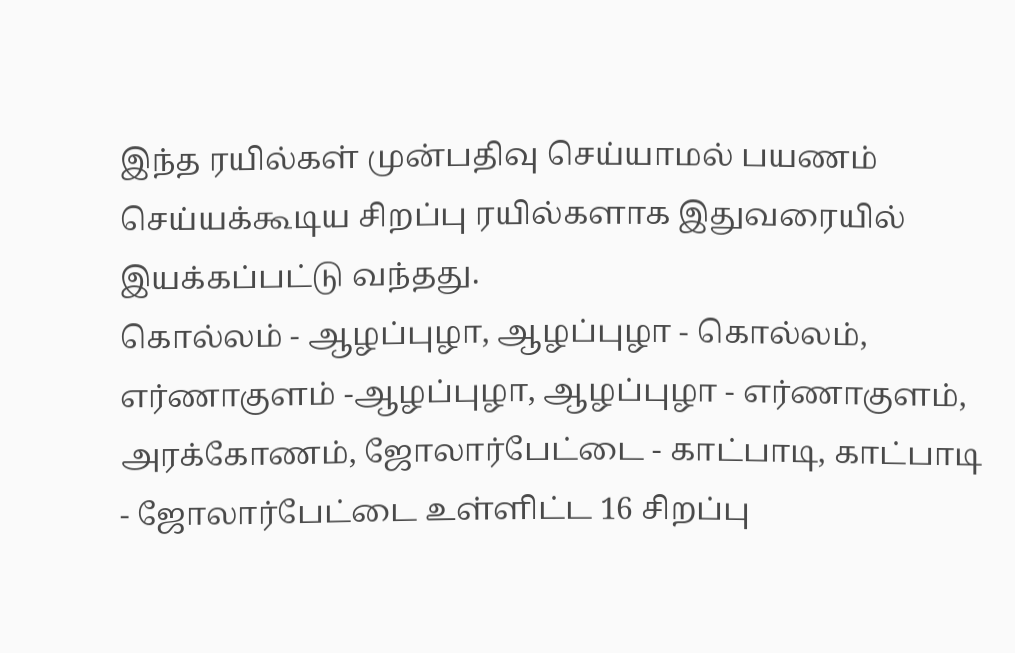இந்த ரயில்கள் முன்பதிவு செய்யாமல் பயணம் செய்யக்கூடிய சிறப்பு ரயில்களாக இதுவரையில் இயக்கப்பட்டு வந்தது.
கொல்லம் - ஆழப்புழா, ஆழப்புழா - கொல்லம், எர்ணாகுளம் -ஆழப்புழா, ஆழப்புழா - எர்ணாகுளம், அரக்கோணம், ஜோலார்பேட்டை - காட்பாடி, காட்பாடி - ஜோலார்பேட்டை உள்ளிட்ட 16 சிறப்பு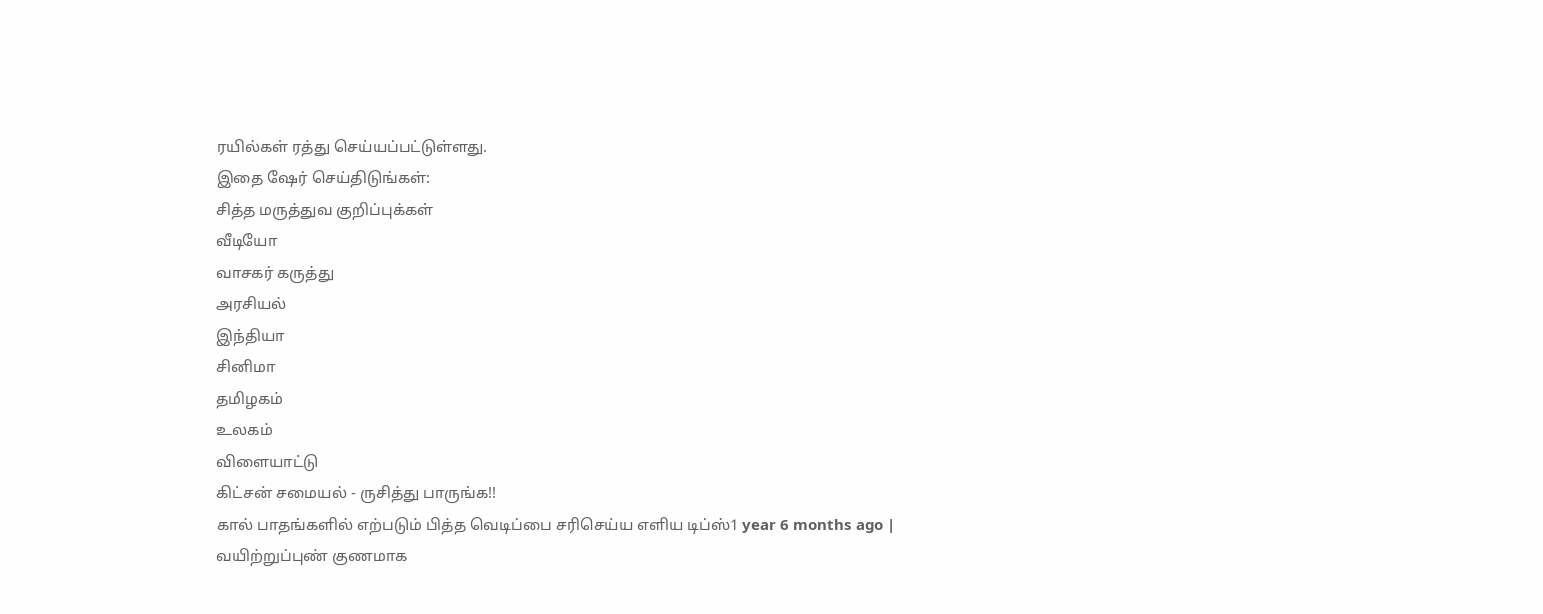ரயில்கள் ரத்து செய்யப்பட்டுள்ளது.
இதை ஷேர் செய்திடுங்கள்:
சித்த மருத்துவ குறிப்புக்கள்
வீடியோ
வாசகர் கருத்து
அரசியல்
இந்தியா
சினிமா
தமிழகம்
உலகம்
விளையாட்டு
கிட்சன் சமையல் - ருசித்து பாருங்க!!
கால் பாதங்களில் எற்படும் பித்த வெடிப்பை சரிசெய்ய எளிய டிப்ஸ்1 year 6 months ago |
வயிற்றுப்புண் குணமாக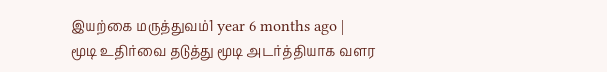இயற்கை மருத்துவம்1 year 6 months ago |
மூடி உதிர்வை தடுத்து மூடி அடர்த்தியாக வளர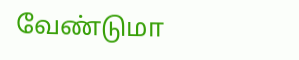வேண்டுமா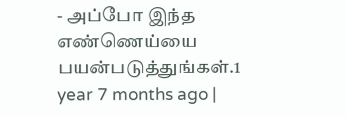- அப்போ இந்த எண்ணெய்யை பயன்படுத்துங்கள்.1 year 7 months ago |